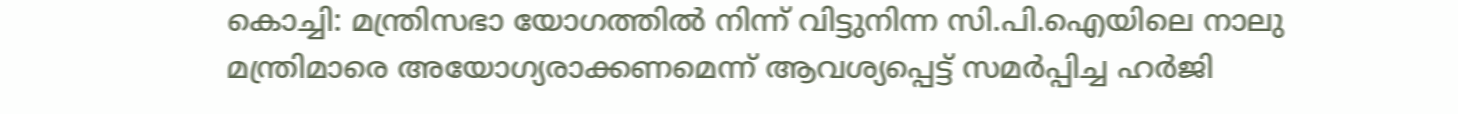കൊച്ചി: മന്ത്രിസഭാ യോഗത്തിൽ നിന്ന് വിട്ടുനിന്ന സി.പി.ഐയിലെ നാലു മന്ത്രിമാരെ അയോഗ്യരാക്കണമെന്ന് ആവശ്യപ്പെട്ട് സമർപ്പിച്ച ഹർജി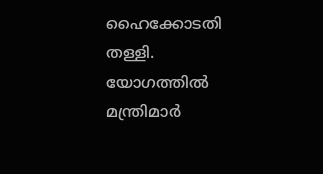ഹൈക്കോടതി തള്ളി. യോഗത്തിൽ മന്ത്രിമാർ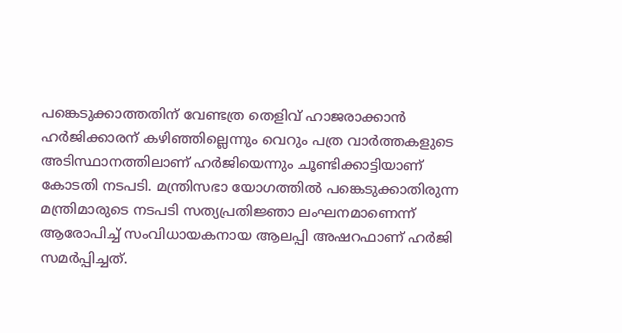പങ്കെടുക്കാത്തതിന് വേണ്ടത്ര തെളിവ് ഹാജരാക്കാൻ ഹർജിക്കാരന് കഴിഞ്ഞില്ലെന്നും വെറും പത്ര വാർത്തകളുടെ അടിസ്ഥാനത്തിലാണ് ഹർജിയെന്നും ചൂണ്ടിക്കാട്ടിയാണ് കോടതി നടപടി. മന്ത്രിസഭാ യോഗത്തിൽ പങ്കെടുക്കാതിരുന്ന മന്ത്രിമാരുടെ നടപടി സത്യപ്രതിജ്ഞാ ലംഘനമാണെന്ന് ആരോപിച്ച് സംവിധായകനായ ആലപ്പി അഷറഫാണ് ഹർജി സമർപ്പിച്ചത്.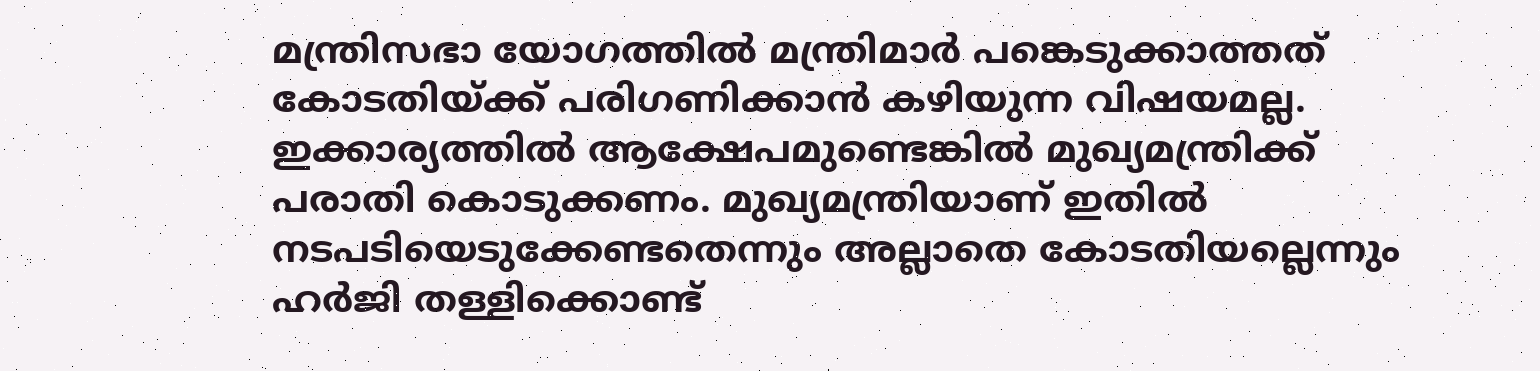മന്ത്രിസഭാ യോഗത്തിൽ മന്ത്രിമാർ പങ്കെടുക്കാത്തത് കോടതിയ്ക്ക് പരിഗണിക്കാൻ കഴിയുന്ന വിഷയമല്ല. ഇക്കാര്യത്തിൽ ആക്ഷേപമുണ്ടെങ്കിൽ മുഖ്യമന്ത്രിക്ക് പരാതി കൊടുക്കണം. മുഖ്യമന്ത്രിയാണ് ഇതിൽ നടപടിയെടുക്കേണ്ടതെന്നും അല്ലാതെ കോടതിയല്ലെന്നും ഹർജി തള്ളിക്കൊണ്ട്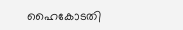ഹൈകോടതി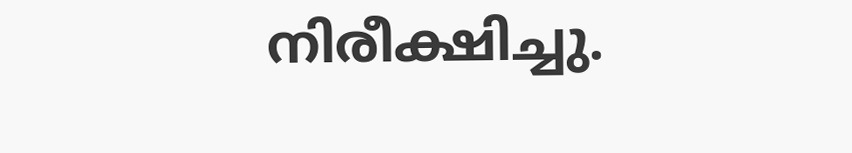നിരീക്ഷിച്ചു.